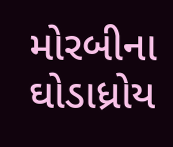મોરબીના ઘોડાધ્રોય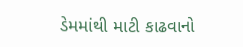ડેમમાંથી માટી કાઢવાનો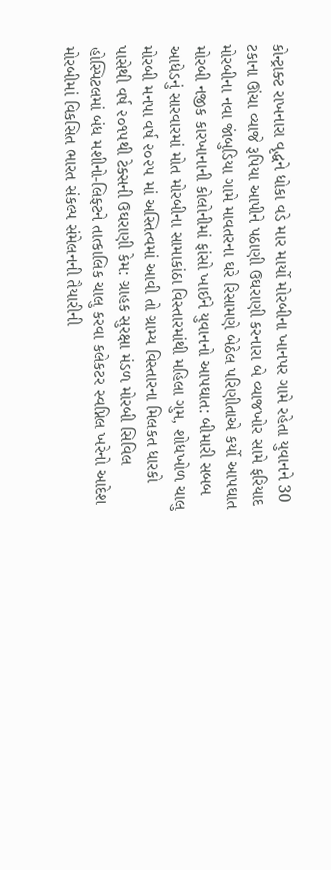કોન્ટ્રાક્ટ રાખનારા વૃદ્ધને ધોકા વડે માર માર્યો મોરબીના ખાનપર ગામે રહેતા યુવાનને 30 ટકાના ઊંચા વ્યાજે રૂપિયા આપીને પઠાણી ઉઘરાણી કરનારા બે વ્યાજખોર સામે ફરિયાદ મોરબીના નવા જાંબુડિયા ગામે માવતરના ઘરે રિસામણે બેઠેલ પરિણીતાએ કર્યો આપઘાત મોરબી નજીક કારખાનાની કોલોનીમાં ફાંસો ખાઈને યુવાનનો આપઘાત: બીમારી સબબ આધેડનું સારવારમાં મોત મોરબીના સામાકાંઠા વિસ્તારમાંથી મહિલા ગુમ, શોધખોળ ચાલુ મોરબી મનપા વર્ષ ૨૦૨૫ માં અસ્તિત્વમાં આવી તો ગ્રામ્ય વિસ્તારના મિલકત ધારકો પાસેથી વર્ષ ૨૦૧૫થી ટેક્સની ઉઘરાણી કેમ: ગ્રાહક સુરક્ષા મંડળ મોરબી સિવિલ હોસ્પિટલમાં બંધ મશીનો-લિફ્ટને તાત્કાલિક ચાલુ કરવા કલેકટર સ્વપ્નિલ ખરેનો આદેશ મોરબીમાં વિકસિત ભારત સંકલ્પ સંમેલનની તૈયારીની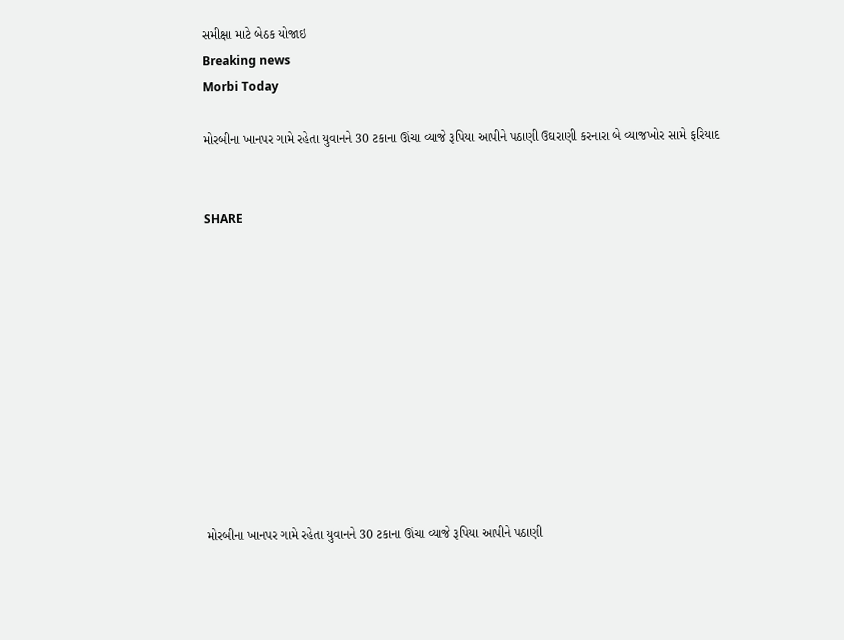સમીક્ષા માટે બેઠક યોજાઇ
Breaking news
Morbi Today

મોરબીના ખાનપર ગામે રહેતા યુવાનને 30 ટકાના ઊંચા વ્યાજે રૂપિયા આપીને પઠાણી ઉઘરાણી કરનારા બે વ્યાજખોર સામે ફરિયાદ


SHARE











મોરબીના ખાનપર ગામે રહેતા યુવાનને 30 ટકાના ઊંચા વ્યાજે રૂપિયા આપીને પઠાણી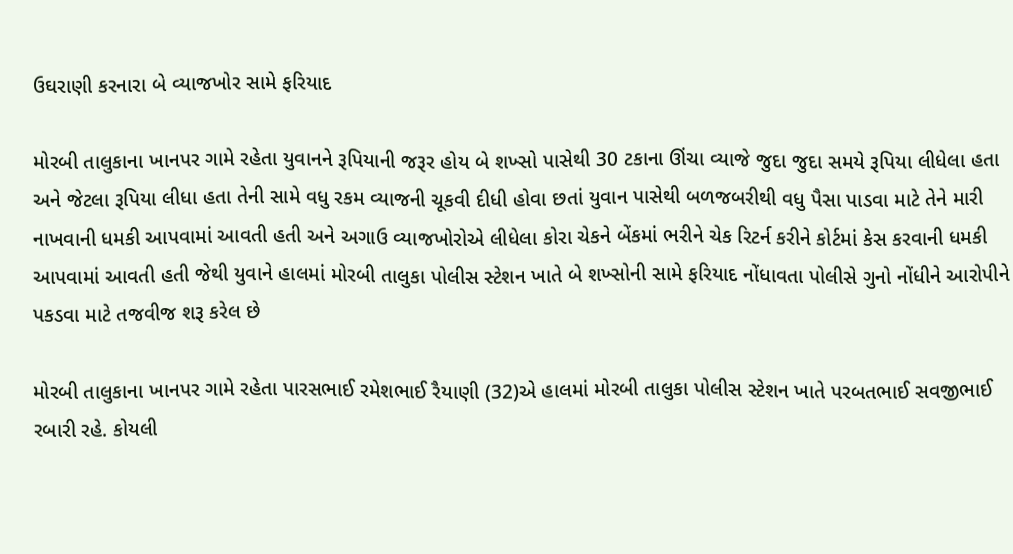ઉઘરાણી કરનારા બે વ્યાજખોર સામે ફરિયાદ

મોરબી તાલુકાના ખાનપર ગામે રહેતા યુવાનને રૂપિયાની જરૂર હોય બે શખ્સો પાસેથી 30 ટકાના ઊંચા વ્યાજે જુદા જુદા સમયે રૂપિયા લીધેલા હતા અને જેટલા રૂપિયા લીધા હતા તેની સામે વધુ રકમ વ્યાજની ચૂકવી દીધી હોવા છતાં યુવાન પાસેથી બળજબરીથી વધુ પૈસા પાડવા માટે તેને મારી નાખવાની ધમકી આપવામાં આવતી હતી અને અગાઉ વ્યાજખોરોએ લીધેલા કોરા ચેકને બેંકમાં ભરીને ચેક રિટર્ન કરીને કોર્ટમાં કેસ કરવાની ધમકી આપવામાં આવતી હતી જેથી યુવાને હાલમાં મોરબી તાલુકા પોલીસ સ્ટેશન ખાતે બે શખ્સોની સામે ફરિયાદ નોંધાવતા પોલીસે ગુનો નોંધીને આરોપીને પકડવા માટે તજવીજ શરૂ કરેલ છે

મોરબી તાલુકાના ખાનપર ગામે રહેતા પારસભાઈ રમેશભાઈ રૈયાણી (32)એ હાલમાં મોરબી તાલુકા પોલીસ સ્ટેશન ખાતે પરબતભાઈ સવજીભાઈ રબારી રહે. કોયલી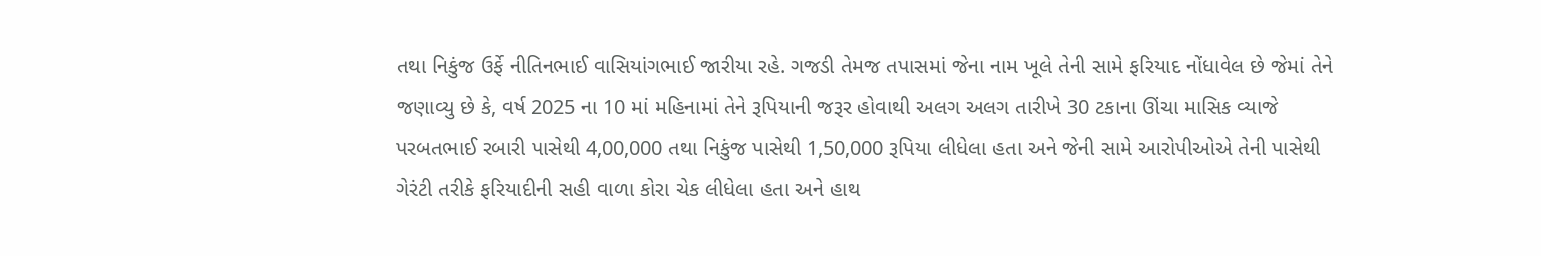તથા નિકુંજ ઉર્ફે નીતિનભાઈ વાસિયાંગભાઈ જારીયા રહે. ગજડી તેમજ તપાસમાં જેના નામ ખૂલે તેની સામે ફરિયાદ નોંધાવેલ છે જેમાં તેને જણાવ્યુ છે કે, વર્ષ 2025 ના 10 માં મહિનામાં તેને રૂપિયાની જરૂર હોવાથી અલગ અલગ તારીખે 30 ટકાના ઊંચા માસિક વ્યાજે પરબતભાઈ રબારી પાસેથી 4,00,000 તથા નિકુંજ પાસેથી 1,50,000 રૂપિયા લીધેલા હતા અને જેની સામે આરોપીઓએ તેની પાસેથી ગેરંટી તરીકે ફરિયાદીની સહી વાળા કોરા ચેક લીધેલા હતા અને હાથ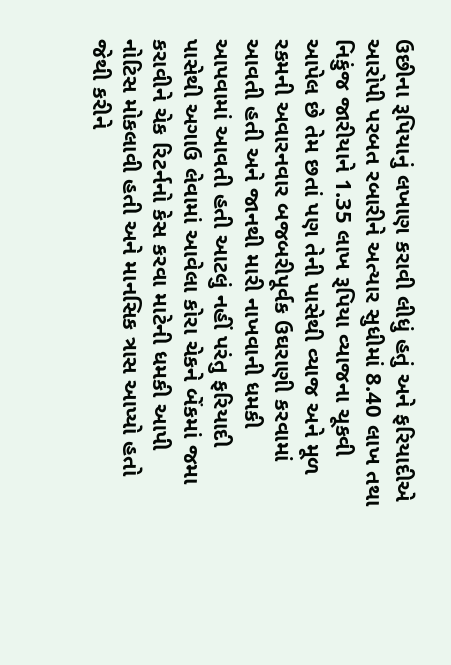ઉછીના રૂપિયાનું લખાણ કરાવી લીધું હતું અને ફરિયાદીએ આરોપી પરબત રબારીને અત્યાર સુધીમાં 8.40 લાખ તથા નિકુંજ જારીયાને 1.35 લાખ રૂપિયા વ્યાજના ચૂકવી આપેલ છે તેમ છતાં પણ તેની પાસેથી વ્યાજ અને મૂળ રકમની અવારનવાર બજબરીપૂર્વક ઉઘરાણી કરવામાં આવતી હતી અને જાનથી મારી નાખવાની ધમકી આપવામાં આવતી હતી આટલું નહીં પરંતુ ફરિયાદી પાસેથી અગાઉ લેવામાં આવેલા કોરા ચેકને બેંકમાં જમા કરાવીને ચેક રિટર્નનો કેસ કરવા માટેની ધમકી આપી નોટિસ મોકલાવી હતી અને માનસિક ત્રાસ આપ્યો હતો જેથી કરીને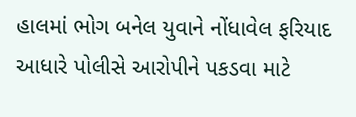હાલમાં ભોગ બનેલ યુવાને નોંધાવેલ ફરિયાદ આધારે પોલીસે આરોપીને પકડવા માટે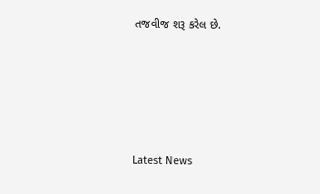તજવીજ શરૂ કરેલ છે.






Latest News